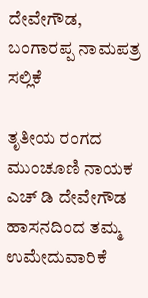ದೇವೇಗೌಡ, ಬಂಗಾರಪ್ಪ ನಾಮಪತ್ರ ಸಲ್ಲಿಕೆ

ತೃತೀಯ ರಂಗದ ಮುಂಚೂಣಿ ನಾಯಕ ಎಚ್ ಡಿ ದೇವೇಗೌಡ ಹಾಸನದಿಂದ ತಮ್ಮ ಉಮೇದುವಾರಿಕೆ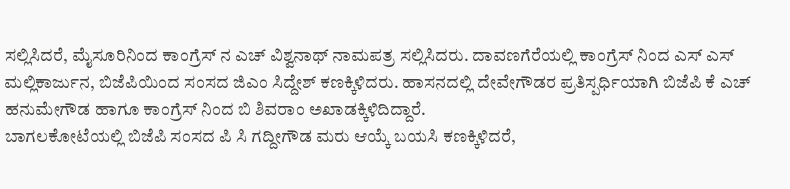ಸಲ್ಲಿಸಿದರೆ, ಮೈಸೂರಿನಿಂದ ಕಾಂಗ್ರೆಸ್ ನ ಎಚ್ ವಿಶ್ವನಾಥ್ ನಾಮಪತ್ರ ಸಲ್ಲಿಸಿದರು. ದಾವಣಗೆರೆಯಲ್ಲಿ ಕಾಂಗ್ರೆಸ್ ನಿಂದ ಎಸ್ ಎಸ್ ಮಲ್ಲಿಕಾರ್ಜುನ, ಬಿಜೆಪಿಯಿಂದ ಸಂಸದ ಜಿಎಂ ಸಿದ್ದೇಶ್ ಕಣಕ್ಕಿಳಿದರು. ಹಾಸನದಲ್ಲಿ ದೇವೇಗೌಡರ ಪ್ರತಿಸ್ಪರ್ಧಿಯಾಗಿ ಬಿಜೆಪಿ ಕೆ ಎಚ್ ಹನುಮೇಗೌಡ ಹಾಗೂ ಕಾಂಗ್ರೆಸ್ ನಿಂದ ಬಿ ಶಿವರಾಂ ಅಖಾಡಕ್ಕಿಳಿದಿದ್ದಾರೆ.
ಬಾಗಲಕೋಟೆಯಲ್ಲಿ ಬಿಜೆಪಿ ಸಂಸದ ಪಿ ಸಿ ಗದ್ದೀಗೌಡ ಮರು ಆಯ್ಕೆ ಬಯಸಿ ಕಣಕ್ಕಿಳಿದರೆ,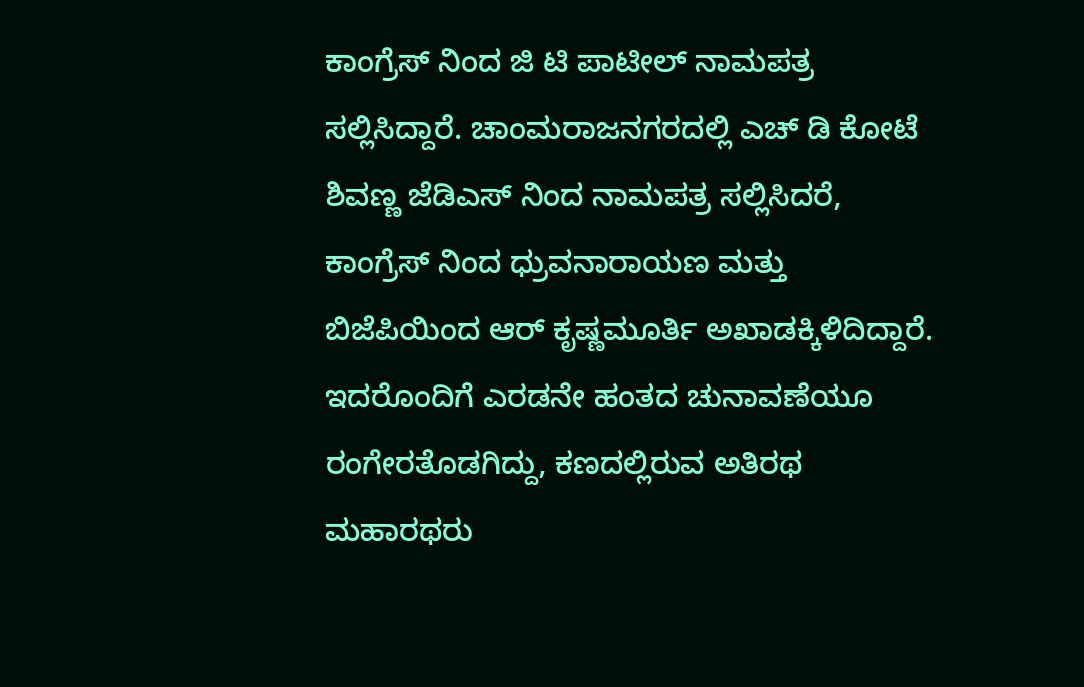ಕಾಂಗ್ರೆಸ್ ನಿಂದ ಜಿ ಟಿ ಪಾಟೀಲ್ ನಾಮಪತ್ರ ಸಲ್ಲಿಸಿದ್ದಾರೆ. ಚಾಂಮರಾಜನಗರದಲ್ಲಿ ಎಚ್ ಡಿ ಕೋಟೆ ಶಿವಣ್ಣ ಜೆಡಿಎಸ್ ನಿಂದ ನಾಮಪತ್ರ ಸಲ್ಲಿಸಿದರೆ, ಕಾಂಗ್ರೆಸ್ ನಿಂದ ಧ್ರುವನಾರಾಯಣ ಮತ್ತು ಬಿಜೆಪಿಯಿಂದ ಆರ್ ಕೃಷ್ಣಮೂರ್ತಿ ಅಖಾಡಕ್ಕಿಳಿದಿದ್ದಾರೆ.
ಇದರೊಂದಿಗೆ ಎರಡನೇ ಹಂತದ ಚುನಾವಣೆಯೂ ರಂಗೇರತೊಡಗಿದ್ದು, ಕಣದಲ್ಲಿರುವ ಅತಿರಥ ಮಹಾರಥರು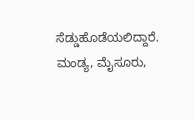ಸೆಡ್ಡುಹೊಡೆಯಲಿದ್ದಾರೆ. ಮಂಡ್ಯ, ಮೈಸೂರು,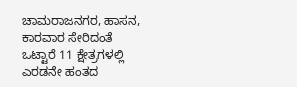ಚಾಮರಾಜನಗರ, ಹಾಸನ, ಕಾರವಾರ ಸೇರಿದಂತೆ ಒಟ್ಟಾರೆ 11 ಕ್ಷೇತ್ರಗಳಲ್ಲಿ ಎರಡನೇ ಹಂತದ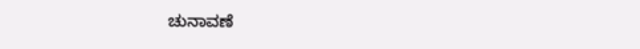ಚುನಾವಣೆ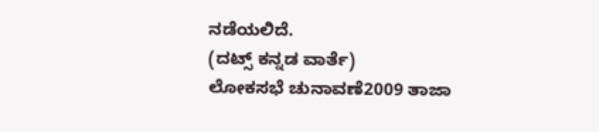ನಡೆಯಲಿದೆ.
(ದಟ್ಸ್ ಕನ್ನಡ ವಾರ್ತೆ)
ಲೋಕಸಭೆ ಚುನಾವಣೆ2009 ತಾಜಾ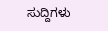ಸುದ್ದಿಗಳು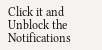Click it and Unblock the Notifications